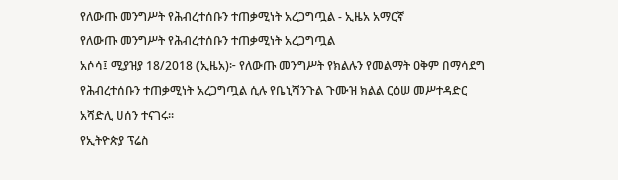የለውጡ መንግሥት የሕብረተሰቡን ተጠቃሚነት አረጋግጧል - ኢዜአ አማርኛ
የለውጡ መንግሥት የሕብረተሰቡን ተጠቃሚነት አረጋግጧል
አሶሳ፤ ሚያዝያ 18/2018 (ኢዜአ)፦ የለውጡ መንግሥት የክልሉን የመልማት ዐቅም በማሳደግ የሕብረተሰቡን ተጠቃሚነት አረጋግጧል ሲሉ የቤኒሻንጉል ጉሙዝ ክልል ርዕሠ መሥተዳድር አሻድሊ ሀሰን ተናገሩ።
የኢትዮጵያ ፕሬስ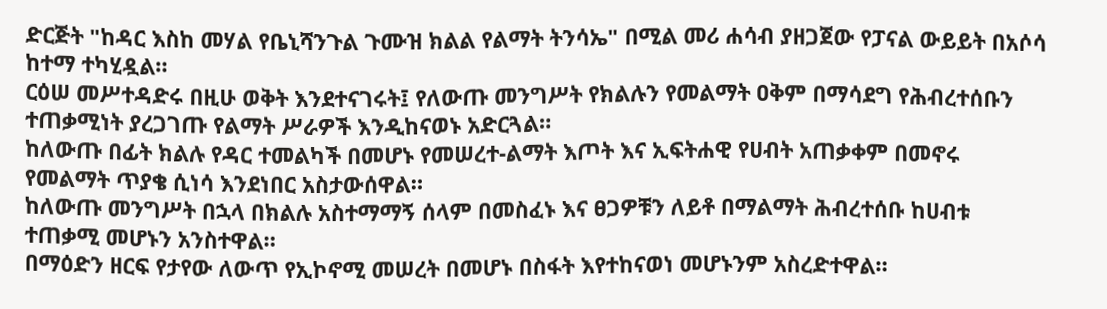ድርጅት "ከዳር እስከ መሃል የቤኒሻንጉል ጉሙዝ ክልል የልማት ትንሳኤ" በሚል መሪ ሐሳብ ያዘጋጀው የፓናል ውይይት በአሶሳ ከተማ ተካሂዷል።
ርዕሠ መሥተዳድሩ በዚሁ ወቅት እንደተናገሩት፤ የለውጡ መንግሥት የክልሉን የመልማት ዐቅም በማሳደግ የሕብረተሰቡን ተጠቃሚነት ያረጋገጡ የልማት ሥራዎች እንዲከናወኑ አድርጓል።
ከለውጡ በፊት ክልሉ የዳር ተመልካች በመሆኑ የመሠረተ-ልማት እጦት እና ኢፍትሐዊ የሀብት አጠቃቀም በመኖሩ የመልማት ጥያቄ ሲነሳ እንደነበር አስታውሰዋል።
ከለውጡ መንግሥት በኋላ በክልሉ አስተማማኝ ሰላም በመስፈኑ እና ፀጋዎቹን ለይቶ በማልማት ሕብረተሰቡ ከሀብቱ ተጠቃሚ መሆኑን አንስተዋል።
በማዕድን ዘርፍ የታየው ለውጥ የኢኮኖሚ መሠረት በመሆኑ በስፋት እየተከናወነ መሆኑንም አስረድተዋል።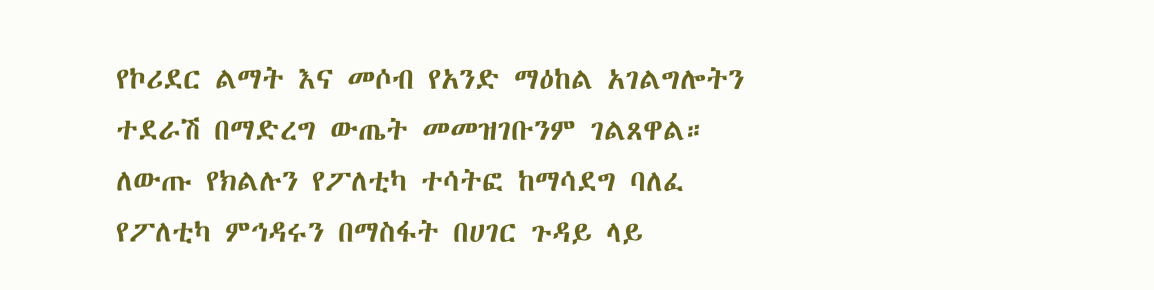የኮሪደር ልማት እና መሶብ የአንድ ማዕከል አገልግሎትን ተደራሽ በማድረግ ውጤት መመዝገቡንም ገልጸዋል።
ለውጡ የክልሉን የፖለቲካ ተሳትፎ ከማሳደግ ባለፈ የፖለቲካ ምኅዳሩን በማስፋት በሀገር ጉዳይ ላይ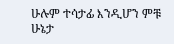ሁሉም ተሳታፊ እንዲሆን ምቹ ሁኔታ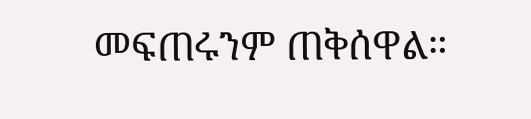መፍጠሩንም ጠቅሰዋል።